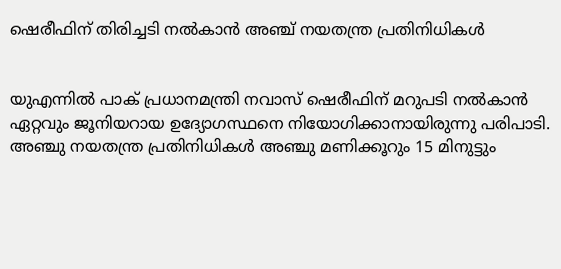ഷെരീഫിന് തിരിച്ചടി നല്‍കാന്‍ അഞ്ച് നയതന്ത്ര പ്രതിനിധികള്‍


യുഎന്നില്‍ പാക് പ്രധാനമന്ത്രി നവാസ് ഷെരീഫിന് മറുപടി നല്‍കാന്‍ ഏറ്റവും ജൂനിയറായ ഉദ്യോഗസ്ഥനെ നിയോഗിക്കാനായിരുന്നു പരിപാടി. അഞ്ചു നയതന്ത്ര പ്രതിനിധികള്‍ അഞ്ചു മണിക്കൂറും 15 മിനുട്ടും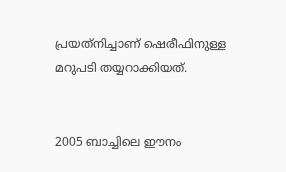പ്രയത്‌നിച്ചാണ് ഷെരീഫിനുള്ള മറുപടി തയ്യറാക്കിയത്.


2005 ബാച്ചിലെ ഈനം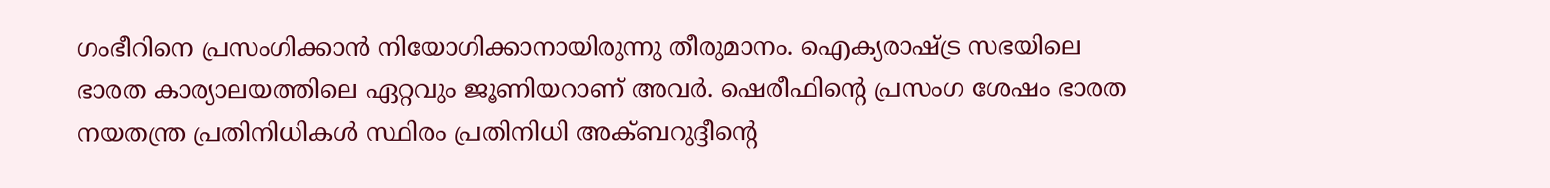ഗംഭീറിനെ പ്രസംഗിക്കാന്‍ നിയോഗിക്കാനായിരുന്നു തീരുമാനം. ഐക്യരാഷ്ട്ര സഭയിലെ ഭാരത കാര്യാലയത്തിലെ ഏറ്റവും ജൂണിയറാണ് അവര്‍. ഷെരീഫിന്റെ പ്രസംഗ ശേഷം ഭാരത നയതന്ത്ര പ്രതിനിധികള്‍ സ്ഥിരം പ്രതിനിധി അക്ബറുദ്ദീന്റെ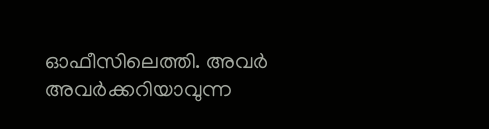ഓഫീസിലെത്തി. അവര്‍ അവര്‍ക്കറിയാവുന്ന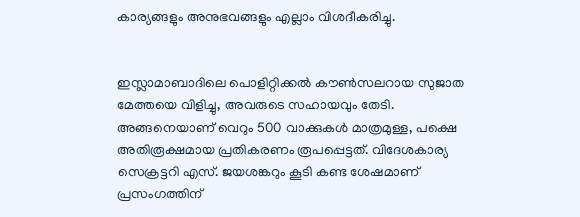കാര്യങ്ങളും അനുഭവങ്ങളും എല്ലാം വിശദീകരിച്ചു.


ഇസ്ലാമാബാദിലെ പൊളിറ്റിക്കല്‍ കൗണ്‍സലറായ സുജാത മേത്തയെ വിളിച്ചു, അവരുടെ സഹായവും തേടി. അങ്ങനെയാണ് വെറും 500 വാക്കുകള്‍ മാത്രമുള്ള, പക്ഷെ അതിരൂക്ഷമായ പ്രതികരണം രൂപപ്പെട്ടത്. വിദേശകാര്യ സെക്രട്ടറി എസ്. ജയശങ്കറും കൂടി കണ്ട ശേഷമാണ് പ്രസംഗത്തിന്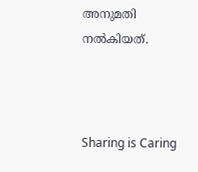അനുമതി നല്‍കിയത്.



Sharing is Caring